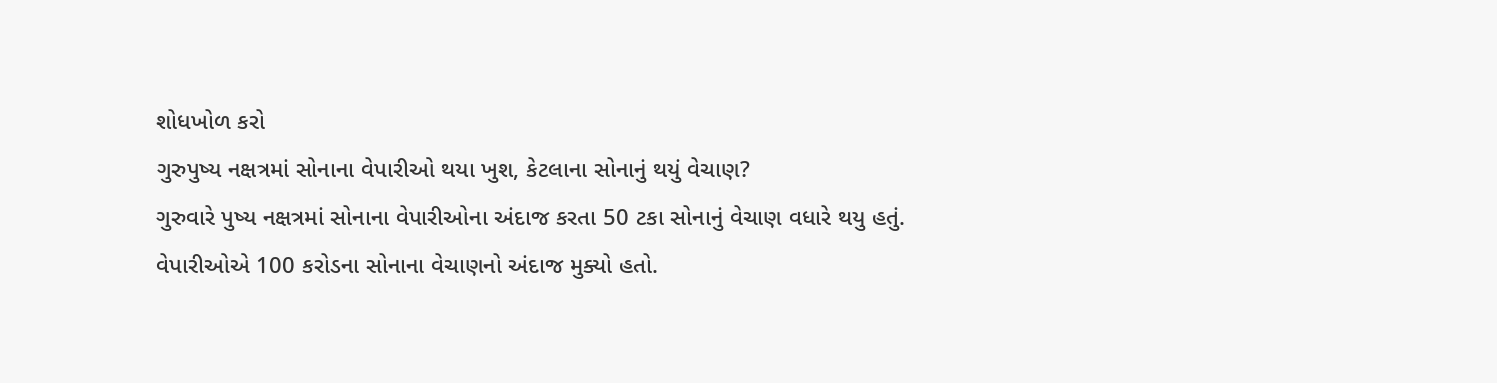શોધખોળ કરો
ગુરુપુષ્ય નક્ષત્રમાં સોનાના વેપારીઓ થયા ખુશ, કેટલાના સોનાનું થયું વેચાણ?
ગુરુવારે પુષ્ય નક્ષત્રમાં સોનાના વેપારીઓના અંદાજ કરતા 50 ટકા સોનાનું વેચાણ વધારે થયુ હતું. વેપારીઓએ 100 કરોડના સોનાના વેચાણનો અંદાજ મુક્યો હતો.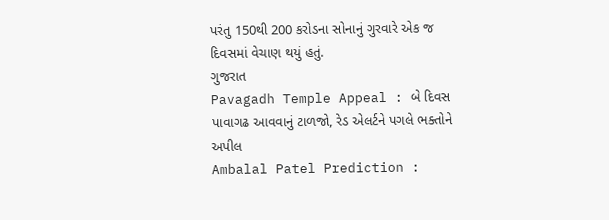પરંતુ 150થી 200 કરોડના સોનાનું ગુરવારે એક જ દિવસમાં વેચાણ થયું હતું.
ગુજરાત
Pavagadh Temple Appeal : બે દિવસ પાવાગઢ આવવાનું ટાળજો, રેડ એલર્ટને પગલે ભક્તોને અપીલ
Ambalal Patel Prediction :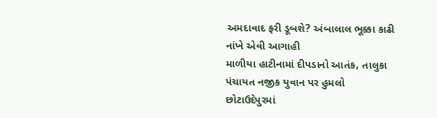અમદાવાદ ફરી ડૂબશે? અંબાલાલ ભૂક્કા કાઢી નાંખે એવી આગાહી
માળીયા હાટીનામાં દીપડાનો આતંક, તાલુકા પંચાયત નજીક યુવાન પર હુમલો
છોટાઉદેપુરમાં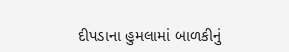દીપડાના હુમલામાં બાળકીનું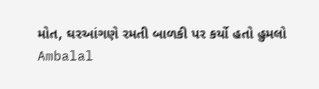મોત, ઘરઆંગણે રમતી બાળકી પર કર્યો હતો હુમલો
Ambalal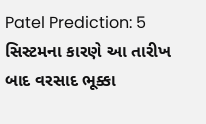Patel Prediction: 5 સિસ્ટમના કારણે આ તારીખ બાદ વરસાદ ભૂક્કા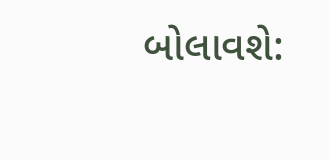બોલાવશે: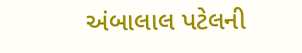અંબાલાલ પટેલની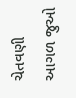ચેતવણી
આગળ જુઓ